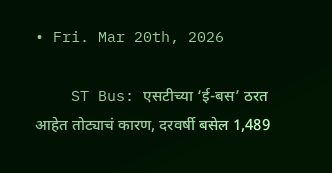• Fri. Mar 20th, 2026

    ST Bus: एसटीच्या ‘ई-बस’ ठरत आहेत तोट्याचं कारण, दरवर्षी बसेल 1,489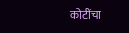कोटींचा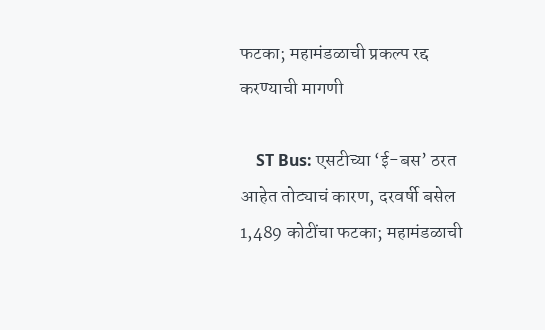फटका; महामंडळाची प्रकल्प रद्द करण्याची मागणी

    ST Bus: एसटीच्या ‘ई-बस’ ठरत आहेत तोट्याचं कारण, दरवर्षी बसेल 1,489 कोटींचा फटका; महामंडळाची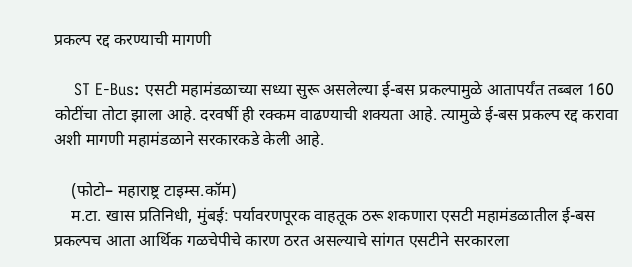प्रकल्प रद्द करण्याची मागणी

    ST E-Bus: एसटी महामंडळाच्या सध्या सुरू असलेल्या ई-बस प्रकल्पामुळे आतापर्यंत तब्बल 160 कोटींचा तोटा झाला आहे. दरवर्षी ही रक्कम वाढण्याची शक्यता आहे. त्यामुळे ई-बस प्रकल्प रद्द करावा अशी मागणी महामंडळाने सरकारकडे केली आहे.

    (फोटो– महाराष्ट्र टाइम्स.कॉम)
    म.टा. खास प्रतिनिधी, मुंबई: पर्यावरणपूरक वाहतूक ठरू शकणारा एसटी महामंडळातील ई-बस प्रकल्पच आता आर्थिक गळचेपीचे कारण ठरत असल्याचे सांगत एसटीने सरकारला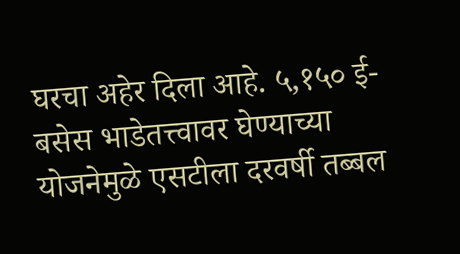घरचा अहेर दिला आहे. ५,१५० ई-बसेस भाडेतत्त्वावर घेण्याच्या योजनेमुळे एसटीला दरवर्षी तब्बल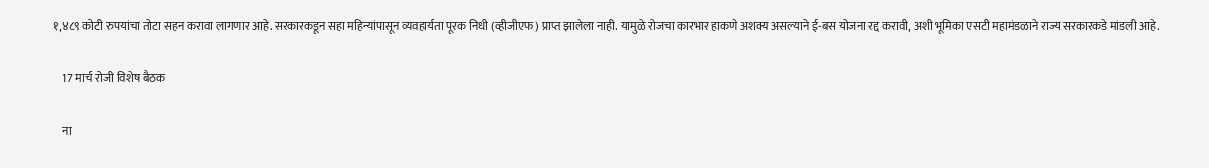१,४८९ कोटी रुपयांचा तोटा सहन करावा लागणार आहे. सरकारकडून सहा महिन्यांपासून व्यवहार्यता पूरक निधी (व्हीजीएफ) प्राप्त झालेला नाही. यामुळे रोजचा कारभार हाकणे अशक्य असल्याने ई-बस योजना रद्द करावी, अशी भूमिका एसटी महामंडळाने राज्य सरकारकडे मांडली आहे.

    17 मार्च रोजी विशेष बैठक

    ना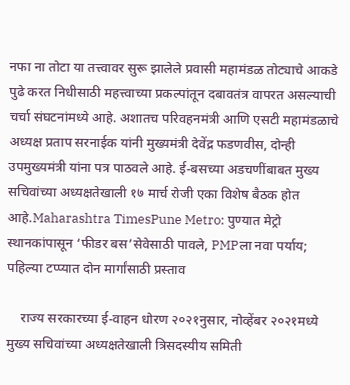नफा ना तोटा या तत्त्वावर सुरू झालेले प्रवासी महामंडळ तोट्याचे आकडे पुढे करत निधीसाठी महत्त्वाच्या प्रकल्पांतून दबावतंत्र वापरत असल्याची चर्चा संघटनांमध्ये आहे. अशातच परिवहनमंत्री आणि एसटी महामंडळाचे अध्यक्ष प्रताप सरनाईक यांनी मुख्यमंत्री देवेंद्र फडणवीस, दोन्ही उपमुख्यमंत्री यांना पत्र पाठवले आहे. ई-बसच्या अडचणींबाबत मुख्य सचिवांच्या अध्यक्षतेखाली १७ मार्च रोजी एका विशेष बैठक होत आहे.Maharashtra TimesPune Metro: पुण्यात मेट्रो स्थानकांपासून ‘फीडर बस’सेवेसाठी पावले, PMPला नवा पर्याय; पहिल्या टप्प्यात दोन मार्गांसाठी प्रस्ताव

    राज्य सरकारच्या ई-वाहन धोरण २०२१नुसार, नोव्हेंबर २०२१मध्ये मुख्य सचिवांच्या अध्यक्षतेखाली त्रिसदस्यीय समिती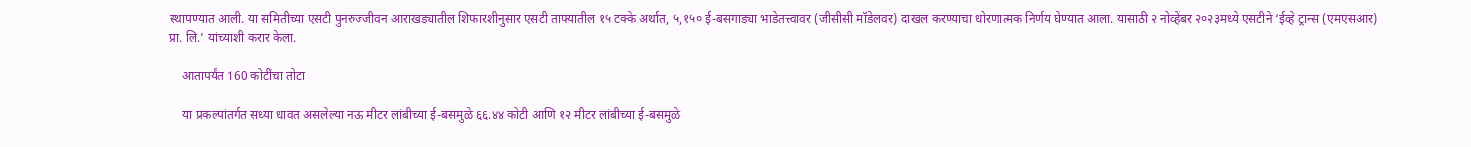स्थापण्यात आली. या समितीच्या एसटी पुनरुज्जीवन आराखड्यातील शिफारशीनुसार एसटी ताफ्यातील १५ टक्के अर्थात, ५,१५० ई-बसगाड्या भाडेतत्त्वावर (जीसीसी मॉडेलवर) दाखल करण्याचा धोरणात्मक निर्णय घेण्यात आला. यासाठी २ नोव्हेंबर २०२३मध्ये एसटीने ‘ईव्हे ट्रान्स (एमएसआर) प्रा. लि.’ यांच्याशी करार केला.

    आतापर्यंत 160 कोटींचा तोटा

    या प्रकल्पांतर्गत सध्या धावत असलेल्या नऊ मीटर लांबीच्या ई-बसमुळे ६६.४४ कोटी आणि १२ मीटर लांबीच्या ई-बसमुळे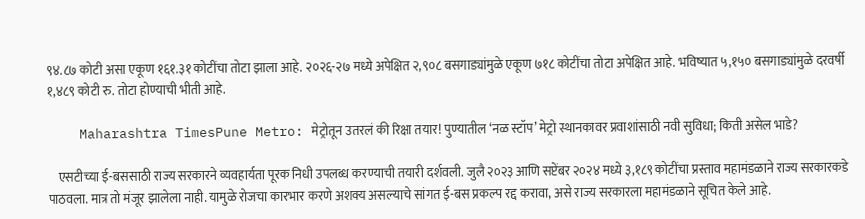९४.८७ कोटी असा एकूण १६१.३१ कोटींचा तोटा झाला आहे. २०२६-२७ मध्ये अपेक्षित २,९०८ बसगाड्यांमुळे एकूण ७१८ कोटींचा तोटा अपेक्षित आहे. भविष्यात ५,१५० बसगाड्यांमुळे दरवर्षी १,४८९ कोटी रु. तोटा होण्याची भीती आहे.

    Maharashtra TimesPune Metro: मेट्रोतून उतरलं की रिक्षा तयार! पुण्यातील ‘नळ स्टॉप’ मेट्रो स्थानकावर प्रवाशांसाठी नवी सुविधा; किती असेल भाडे?

    एसटीच्या ई-बससाठी राज्य सरकारने व्यवहार्यता पूरक निधी उपलब्ध करण्याची तयारी दर्शवली. जुलै २०२३ आणि सप्टेंबर २०२४ मध्ये ३,१८९ कोटींचा प्रस्ताव महामंडळाने राज्य सरकारकडे पाठवला. मात्र तो मंजूर झालेला नाही. यामुळे रोजचा कारभार करणे अशक्य असल्याचे सांगत ई-बस प्रकल्प रद्द करावा, असे राज्य सरकारला महामंडळाने सूचित केले आहे.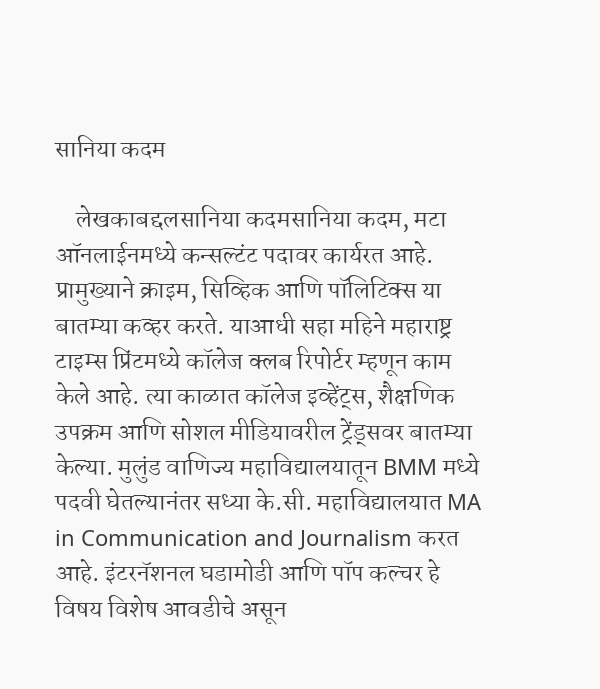सानिया कदम

    लेखकाबद्दलसानिया कदमसानिया कदम, मटा ऑनलाईनमध्ये कन्सल्टंट पदावर कार्यरत आहे. प्रामुख्याने क्राइम, सिव्हिक आणि पॉलिटिक्स या बातम्या कव्हर करते. याआधी सहा महिने महाराष्ट्र टाइम्स प्रिंटमध्ये कॉलेज क्लब रिपोर्टर म्हणून काम केले आहे. त्या काळात कॉलेज इव्हेंट्स, शैक्षणिक उपक्रम आणि सोशल मीडियावरील ट्रेंड्सवर बातम्या केल्या. मुलुंड वाणिज्य महाविद्यालयातून BMM मध्ये पदवी घेतल्यानंतर सध्या के.सी. महाविद्यालयात MA in Communication and Journalism करत आहे. इंटरनॅशनल घडामोडी आणि पॉप कल्चर हे विषय विशेष आवडीचे असून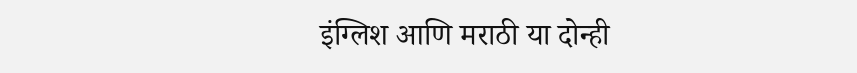इंग्लिश आणि मराठी या दोन्ही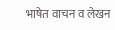भाषेत वाचन व लेखन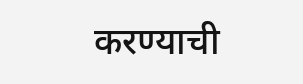करण्याची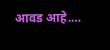आवड आहे.…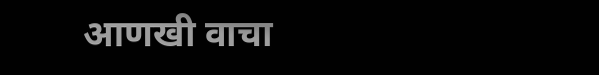आणखी वाचा